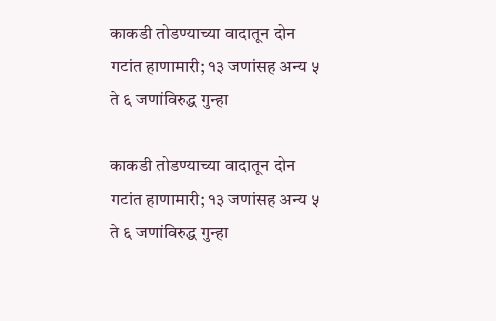काकडी तोडण्याच्या वादातून दोन गटांत हाणामारी; १३ जणांसह अन्य ५ ते ६ जणांविरुद्ध गुन्हा

काकडी तोडण्याच्या वादातून दोन गटांत हाणामारी; १३ जणांसह अन्य ५ ते ६ जणांविरुद्ध गुन्हा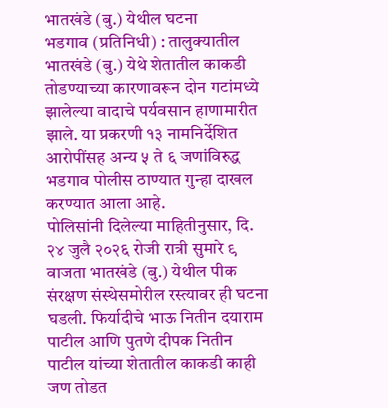भातखंडे (बु.) येथील घटना
भडगाव (प्रतिनिधी) : तालुक्यातील भातखंडे (बु.) येथे शेतातील काकडी तोडण्याच्या कारणावरून दोन गटांमध्ये झालेल्या वादाचे पर्यवसान हाणामारीत झाले. या प्रकरणी १३ नामनिर्देशित आरोपींसह अन्य ५ ते ६ जणांविरुद्ध भडगाव पोलीस ठाण्यात गुन्हा दाखल करण्यात आला आहे.
पोलिसांनी दिलेल्या माहितीनुसार, दि. २४ जुलै २०२६ रोजी रात्री सुमारे ९ वाजता भातखंडे (बु.) येथील पीक संरक्षण संस्थेसमोरील रस्त्यावर ही घटना घडली. फिर्यादीचे भाऊ नितीन दयाराम पाटील आणि पुतणे दीपक नितीन पाटील यांच्या शेतातील काकडी काही जण तोडत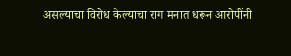असल्याचा विरोध केल्याचा राग मनात धरून आरोपींनी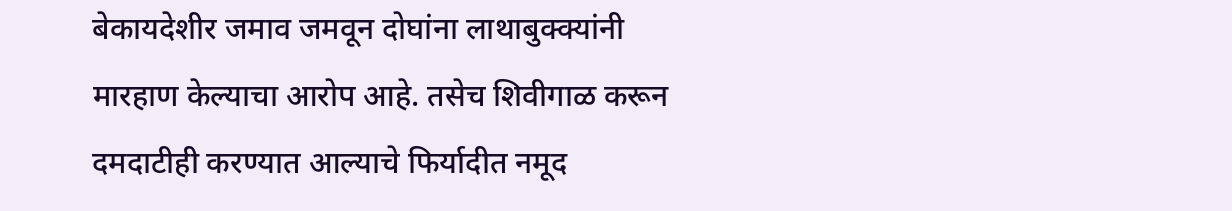बेकायदेशीर जमाव जमवून दोघांना लाथाबुक्क्यांनी मारहाण केल्याचा आरोप आहे. तसेच शिवीगाळ करून दमदाटीही करण्यात आल्याचे फिर्यादीत नमूद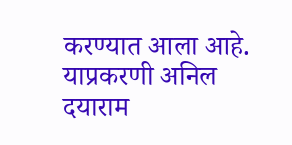करण्यात आला आहे.
याप्रकरणी अनिल दयाराम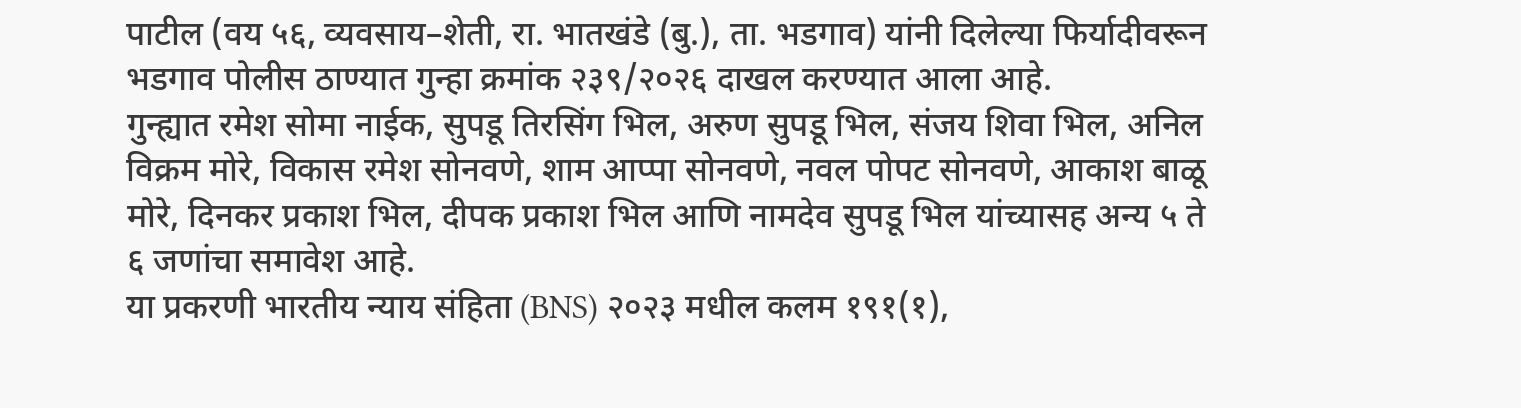पाटील (वय ५६, व्यवसाय–शेती, रा. भातखंडे (बु.), ता. भडगाव) यांनी दिलेल्या फिर्यादीवरून भडगाव पोलीस ठाण्यात गुन्हा क्रमांक २३९/२०२६ दाखल करण्यात आला आहे.
गुन्ह्यात रमेश सोमा नाईक, सुपडू तिरसिंग भिल, अरुण सुपडू भिल, संजय शिवा भिल, अनिल विक्रम मोरे, विकास रमेश सोनवणे, शाम आप्पा सोनवणे, नवल पोपट सोनवणे, आकाश बाळू मोरे, दिनकर प्रकाश भिल, दीपक प्रकाश भिल आणि नामदेव सुपडू भिल यांच्यासह अन्य ५ ते ६ जणांचा समावेश आहे.
या प्रकरणी भारतीय न्याय संहिता (BNS) २०२३ मधील कलम १९१(१),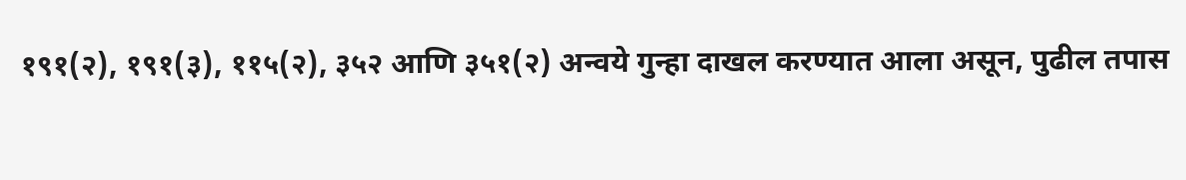१९१(२), १९१(३), ११५(२), ३५२ आणि ३५१(२) अन्वये गुन्हा दाखल करण्यात आला असून, पुढील तपास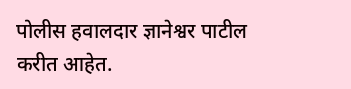पोलीस हवालदार ज्ञानेश्वर पाटील करीत आहेत.